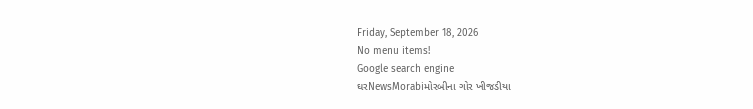Friday, September 18, 2026
No menu items!
Google search engine
ઘરNewsMorabiમોરબીના ગોર ખીજડીયા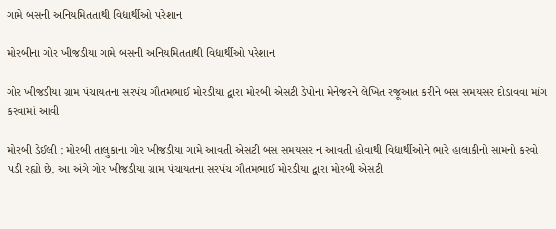ગામે બસની અનિયમિતતાથી વિદ્યાર્થીઓ પરેશાન

મોરબીના ગોર ખીજડીયા ગામે બસની અનિયમિતતાથી વિદ્યાર્થીઓ પરેશાન

ગોર ખીજડીયા ગ્રામ પંચાયતના સરપંચ ગૌતમભાઈ મોરડીયા દ્વારા મોરબી એસટી ડેપોના મેનેજરને લેખિત રજૂઆત કરીને બસ સમયસર દોડાવવા માંગ કરવામાં આવી

મોરબી ડેઈલી : મોરબી તાલુકાના ગોર ખીજડીયા ગામે આવતી એસટી બસ સમયસર ન આવતી હોવાથી વિદ્યાર્થીઓને ભારે હાલાકીનો સામનો કરવો પડી રહ્યો છે. આ અંગે ગોર ખીજડીયા ગ્રામ પંચાયતના સરપંચ ગૌતમભાઈ મોરડીયા દ્વારા મોરબી એસટી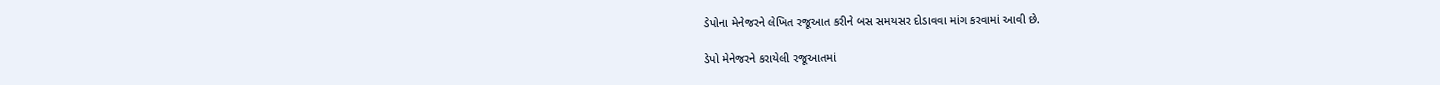ડેપોના મેનેજરને લેખિત રજૂઆત કરીને બસ સમયસર દોડાવવા માંગ કરવામાં આવી છે.

ડેપો મેનેજરને કરાયેલી રજૂઆતમાં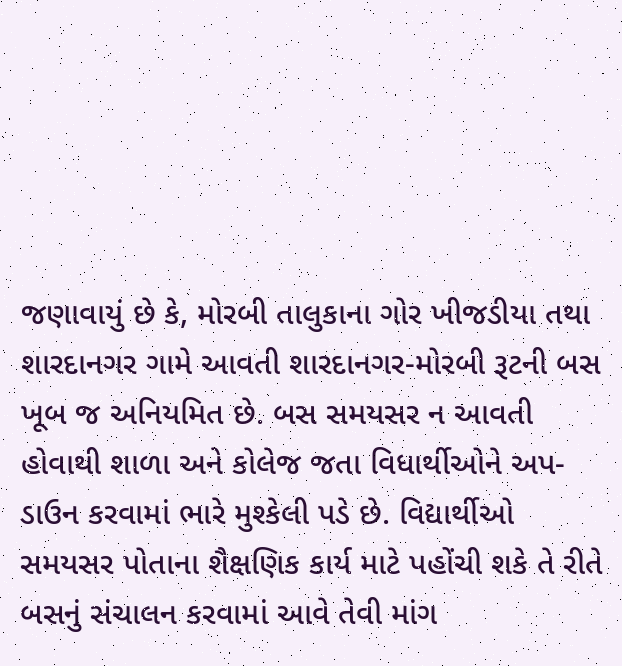જણાવાયું છે કે, મોરબી તાલુકાના ગોર ખીજડીયા તથા શારદાનગર ગામે આવતી શારદાનગર-મોરબી રૂટની બસ ખૂબ જ અનિયમિત છે. બસ સમયસર ન આવતી હોવાથી શાળા અને કોલેજ જતા વિધાર્થીઓને અપ-ડાઉન કરવામાં ભારે મુશ્કેલી પડે છે. વિદ્યાર્થીઓ સમયસર પોતાના શૈક્ષણિક કાર્ય માટે પહોંચી શકે તે રીતે બસનું સંચાલન કરવામાં આવે તેવી માંગ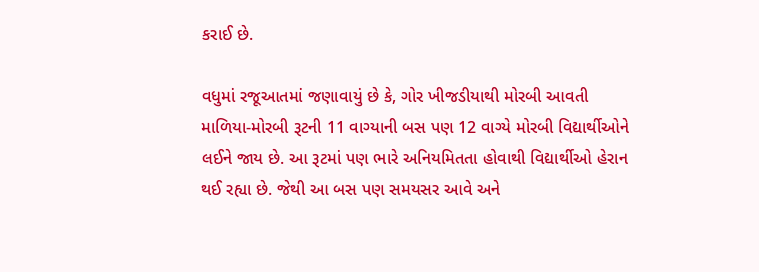કરાઈ છે.

વધુમાં રજૂઆતમાં જણાવાયું છે કે, ગોર ખીજડીયાથી મોરબી આવતી માળિયા-મોરબી રૂટની 11 વાગ્યાની બસ પણ 12 વાગ્યે મોરબી વિદ્યાર્થીઓને લઈને જાય છે. આ રૂટમાં પણ ભારે અનિયમિતતા હોવાથી વિદ્યાર્થીઓ હેરાન થઈ રહ્યા છે. જેથી આ બસ પણ સમયસર આવે અને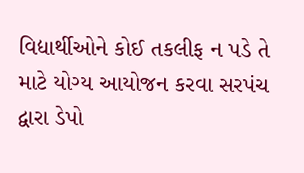વિદ્યાર્થીઓને કોઈ તકલીફ ન પડે તે માટે યોગ્ય આયોજન કરવા સરપંચ દ્વારા ડેપો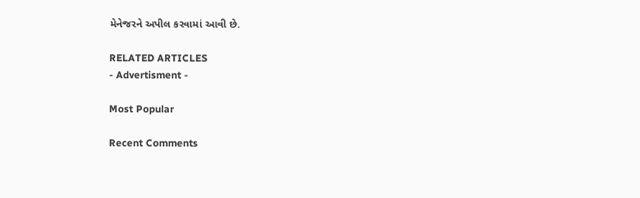મેનેજરને અપીલ કરવામાં આવી છે.

RELATED ARTICLES
- Advertisment -

Most Popular

Recent Comments